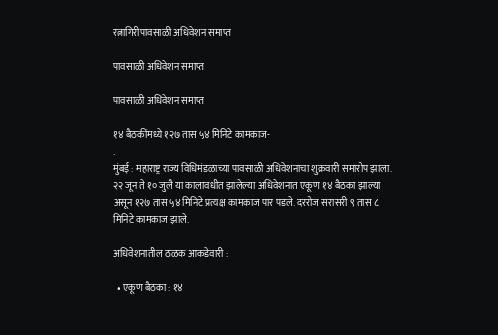रत्नागिरीपावसाळी अधिवेशन समाप्त

पावसाळी अधिवेशन समाप्त

पावसाळी अधिवेशन समाप्त

१४ बैठकींमध्ये १२७ तास ५४ मिनिटे कामकाज-
.
मुंबई : महाराष्ट्र राज्य विधिमंडळाच्या पावसाळी अधिवेशनाचा शुक्रवारी समारोप झाला. २२ जून ते १० जुलै या कालावधीत झालेल्या अधिवेशनात एकूण १४ बैठका झाल्या असून १२७ तास ५४ मिनिटे प्रत्यक्ष कामकाज पार पडले. दररोज सरासरी ९ तास ८ मिनिटे कामकाज झाले.

अधिवेशनातील ठळक आकडेवारी :

  • एकूण बैठका : १४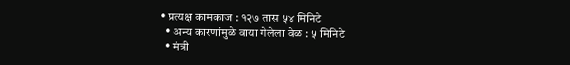• प्रत्यक्ष कामकाज : १२७ तास ५४ मिनिटे
  • अन्य कारणांमुळे वाया गेलेला वेळ : ५ मिनिटे
  • मंत्री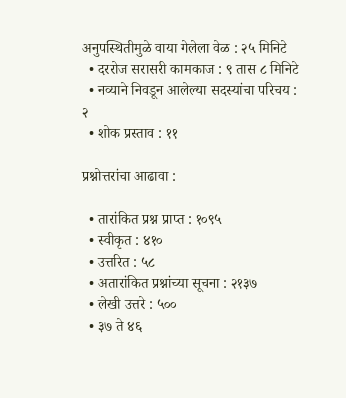अनुपस्थितीमुळे वाया गेलेला वेळ : २५ मिनिटे
  • दररोज सरासरी कामकाज : ९ तास ८ मिनिटे
  • नव्याने निवडून आलेल्या सदस्यांचा परिचय : २
  • शोक प्रस्ताव : ११

प्रश्नोत्तरांचा आढावा :

  • तारांकित प्रश्न प्राप्त : १०९५
  • स्वीकृत : ४१०
  • उत्तरित : ५८
  • अतारांकित प्रश्नांच्या सूचना : २१३७
  • लेखी उत्तरे : ५००
  • ३७ ते ४६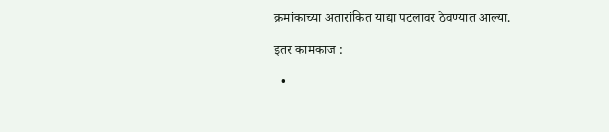क्रमांकाच्या अतारांकित याद्या पटलावर ठेवण्यात आल्या.

इतर कामकाज :

  •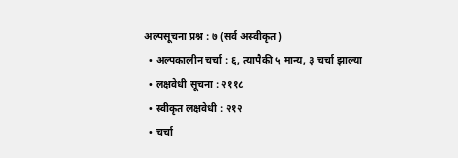अल्पसूचना प्रश्न : ७ (सर्व अस्वीकृत)
  • अल्पकालीन चर्चा : ६, त्यापैकी ५ मान्य, ३ चर्चा झाल्या
  • लक्षवेधी सूचना : २११८
  • स्वीकृत लक्षवेधी : २१२
  • चर्चा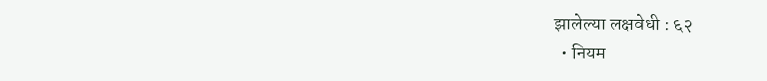झालेल्या लक्षवेधी : ६२
  • नियम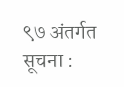९७ अंतर्गत सूचना :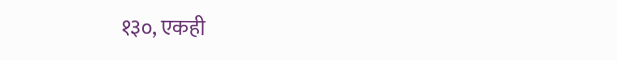१३०, एकही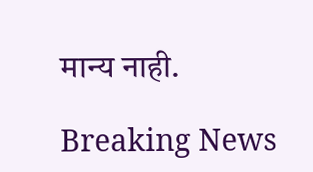मान्य नाही.

Breaking News